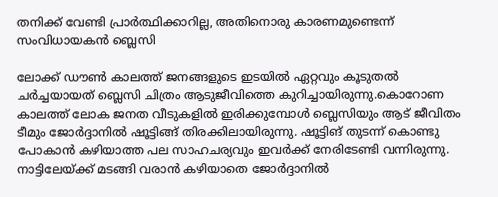തനിക്ക് വേണ്ടി പ്രാര്‍ത്ഥിക്കാറില്ല, അതിനൊരു കാരണമുണ്ടെന്ന് സംവിധായകൻ ബ്ലെസി

ലോക്ക് ഡൗൺ കാലത്ത് ജനങ്ങളുടെ ഇടയിൽ ഏറ്റവും കൂടുതൽ ചർച്ചയായത് ബ്ലെസി ചിത്രം ആടുജീവിത്തെ കുറിച്ചായിരുന്നു.കൊറോണ കാലത്ത് ലോക ജനത വീടുകളിൽ ഇരിക്കുമ്പോൾ ബ്ലെസിയും ആട് ജീവിതം ടീമും ജോർദ്ദാനിൽ ഷൂട്ടിങ്ങ് തിരക്കിലായിരുന്നു. ഷൂട്ടിങ് തുടന്ന് കൊണ്ടു പോകാൻ കഴിയാത്ത പല സാഹചര്യവും ഇവർക്ക് നേരിടേണ്ടി വന്നിരുന്നു. നാട്ടിലേയ്ക്ക് മടങ്ങി വരാൻ കഴിയാതെ ജോർദ്ദാനിൽ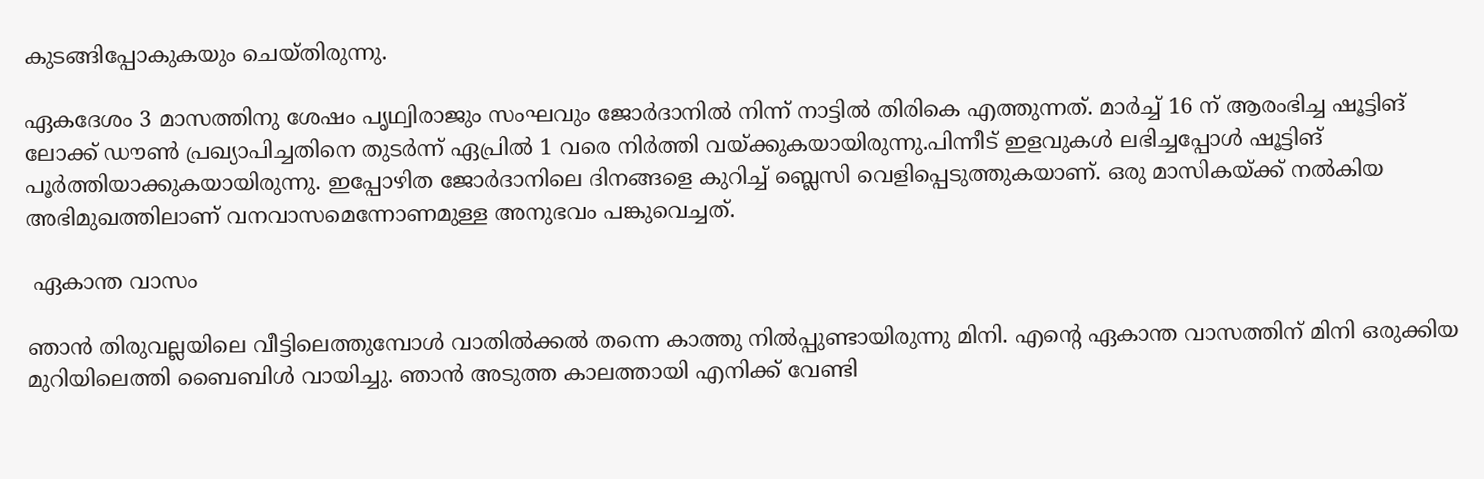കുടങ്ങിപ്പോകുകയും ചെയ്തിരുന്നു.

ഏകദേശം 3 മാസത്തിനു ശേഷം പൃഥ്വിരാജും സംഘവും ജോർദാനിൽ നിന്ന് നാട്ടിൽ തിരികെ എത്തുന്നത്. മാർച്ച് 16 ന് ആരംഭിച്ച ഷൂട്ടിങ് ലോക്ക് ഡൗൺ പ്രഖ്യാപിച്ചതിനെ തുടർന്ന് ഏപ്രിൽ 1 വരെ നിർത്തി വയ്ക്കുകയായിരുന്നു.പിന്നീട് ഇളവുകൾ ലഭിച്ചപ്പോൾ ഷൂട്ടിങ് പൂർത്തിയാക്കുകയായിരുന്നു. ഇപ്പോഴിത ജോർദാനിലെ ദിനങ്ങളെ കുറിച്ച് ബ്ലെസി വെളിപ്പെടുത്തുകയാണ്. ഒരു മാസികയ്ക്ക് നൽകിയ അഭിമുഖത്തിലാണ് വനവാസമെന്നോണമുള്ള അനുഭവം പങ്കുവെച്ചത്.

 ഏകാന്ത വാസം

ഞാന്‍ തിരുവല്ലയിലെ വീട്ടിലെത്തുമ്പോള്‍ വാതില്‍ക്കല്‍ തന്നെ കാത്തു നില്‍പ്പുണ്ടായിരുന്നു മിനി. എന്റെ ഏകാന്ത വാസത്തിന് മിനി ഒരുക്കിയ മുറിയിലെത്തി ബൈബിള്‍ വായിച്ചു. ഞാന്‍ അടുത്ത കാലത്തായി എനിക്ക് വേണ്ടി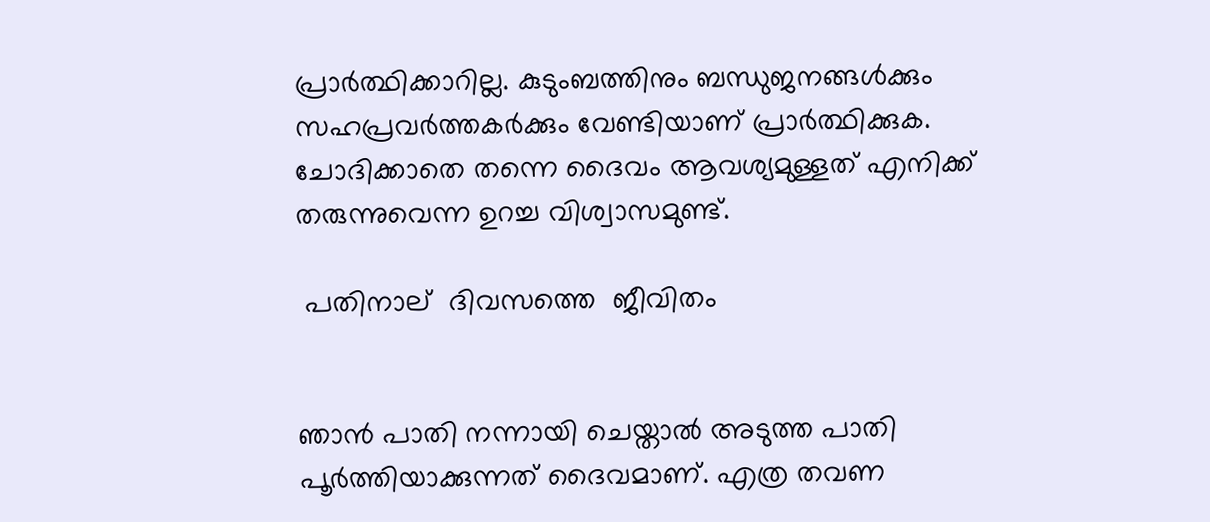പ്രാര്‍ത്ഥിക്കാറില്ല. കുടുംബത്തിനും ബന്ധുജനങ്ങള്‍ക്കും സഹപ്രവര്‍ത്തകര്‍ക്കും വേണ്ടിയാണ് പ്രാര്‍ത്ഥിക്കുക. ചോദിക്കാതെ തന്നെ ദൈവം ആവശ്യമുള്ളത് എനിക്ക് തരുന്നുവെന്ന ഉറച്ച വിശ്വാസമുണ്ട്‌.

 പതിനാല്  ദിവസത്തെ  ജീവിതം


ഞാന്‍ പാതി നന്നായി ചെയ്താല്‍ അടുത്ത പാതി പൂര്‍ത്തിയാക്കുന്നത് ദൈവമാണ്. എത്ര തവണ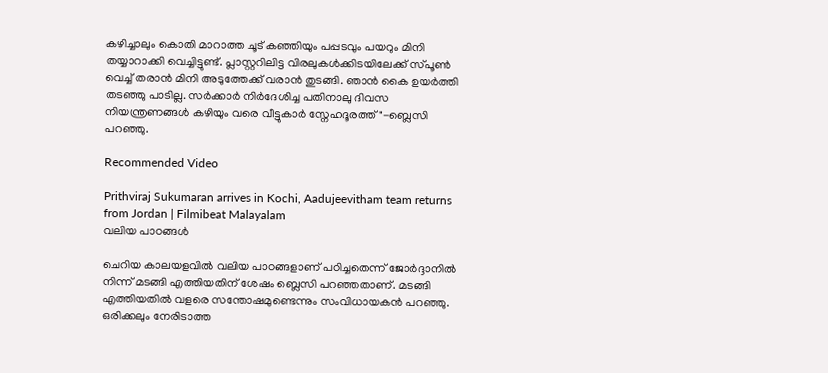കഴിച്ചാലും കൊതി മാറാത്ത ചൂട് കഞ്ഞിയും പപ്പടവും പയറും മിനി തയ്യാറാക്കി വെച്ചിട്ടുണ്ട്. പ്ലാസ്റ്ററിലിട്ട വിരലുകള്‍ക്കിടയിലേക്ക് സ്പൂണ്‍ വെച്ച് തരാന്‍ മിനി അടുത്തേക്ക് വരാന്‍ തുടങ്ങി. ഞാന്‍ കൈ ഉയര്‍ത്തി തടഞ്ഞു പാടില്ല. സര്‍ക്കാര്‍ നിര്‍ദേശിച്ച പതിനാലു ദിവസ നിയന്ത്രണങ്ങള്‍ കഴിയും വരെ വീട്ടുകാര്‍ സ്നേഹദൂരത്ത്"-ബ്ലെസി പറഞ്ഞു.

Recommended Video

Prithviraj Sukumaran arrives in Kochi, Aadujeevitham team returns from Jordan | Filmibeat Malayalam
വലിയ പാഠങ്ങൾ

ചെറിയ കാലയളവിൽ വലിയ പാഠങ്ങളാണ് പഠിച്ചതെന്ന് ജോർദ്ദാനിൽ നിന്ന് മടങ്ങി എത്തിയതിന് ശേഷം ബ്ലെസി പറഞ്ഞതാണ്. മടങ്ങി എത്തിയതിൽ വളരെ സന്തോഷമുണ്ടെന്നും സംവിധായകൻ പറഞ്ഞു. ഒരിക്കലും നേരിടാത്ത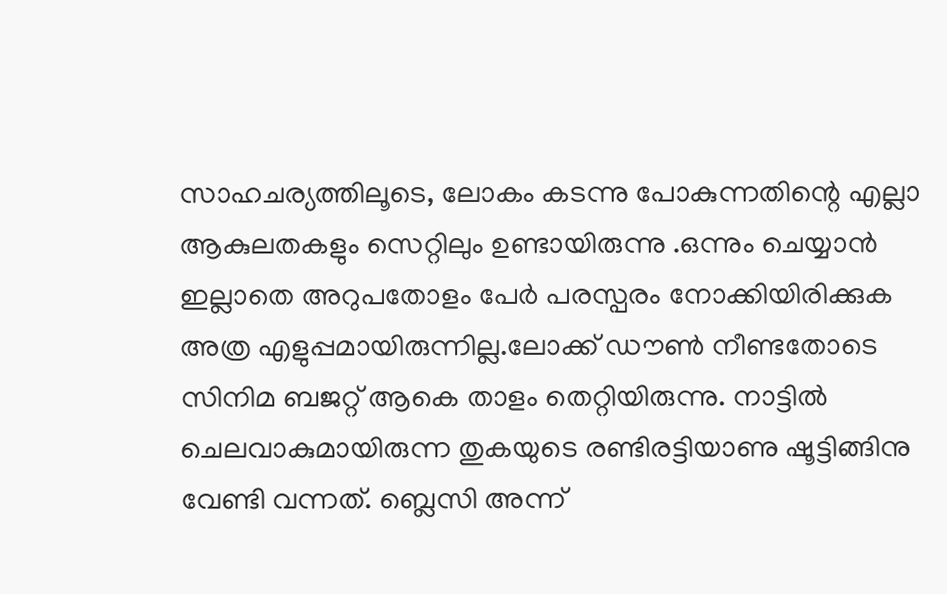സാഹചര്യത്തിലൂടെ, ലോകം കടന്നു പോകുന്നതിന്റെ എല്ലാ ആകുലതകളും സെറ്റിലും ഉണ്ടായിരുന്നു .ഒന്നും ചെയ്യാൻ ഇല്ലാതെ അറുപതോളം പേർ പരസ്പരം നോക്കിയിരിക്കുക അത്ര എളുപ്പമായിരുന്നില്ല.ലോക്ക് ഡൗൺ നീണ്ടതോടെ സിനിമ ബജറ്റ് ആകെ താളം തെറ്റിയിരുന്നു. നാട്ടിൽ ചെലവാകുമായിരുന്ന തുകയുടെ രണ്ടിരട്ടിയാണു ഷൂട്ടിങ്ങിനു വേണ്ടി വന്നത്. ബ്ലെസി അന്ന്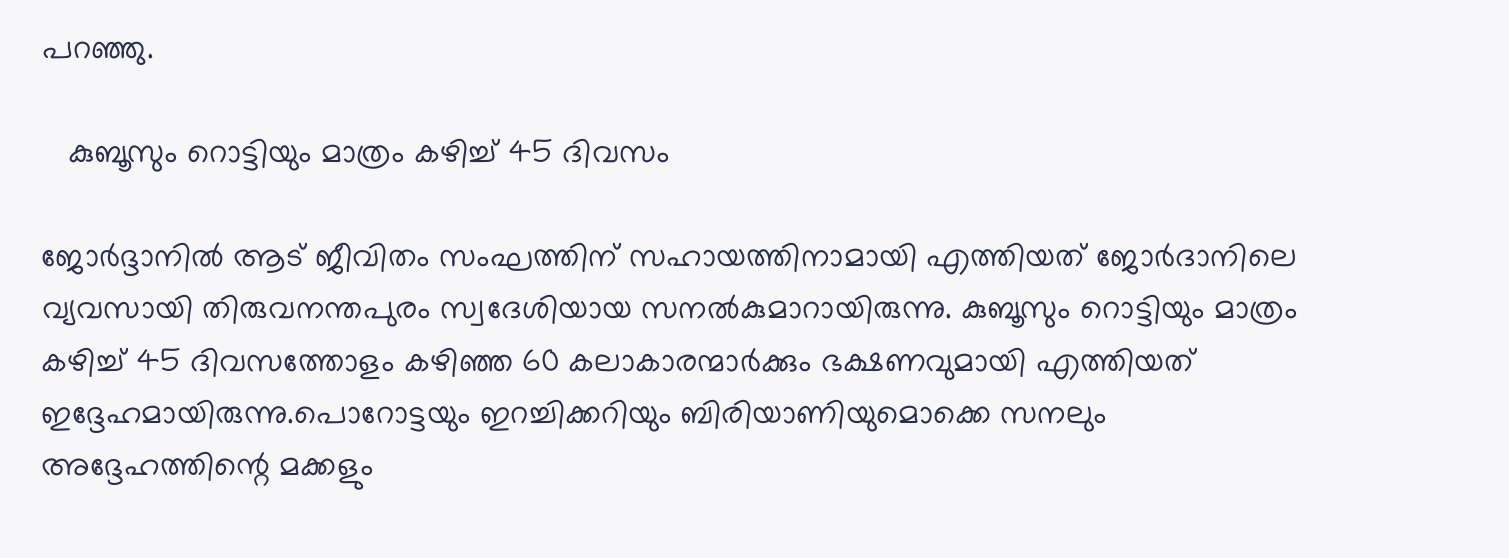പറഞ്ഞു.

   കുബൂസും റൊട്ടിയും മാത്രം കഴിച്ച്‌ 45 ദിവസം

ജോർദ്ദാനിൽ ആട് ജീവിതം സംഘത്തിന് സഹായത്തിനാമായി എത്തിയത് ജോർദാനിലെ വ്യവസായി തിരുവനന്തപുരം സ്വദേശിയായ സനൽകുമാറായിരുന്നു. കുബൂസും റൊട്ടിയും മാത്രം കഴിച്ച്‌ 45 ദിവസത്തോളം കഴിഞ്ഞ 60 കലാകാരന്മാർക്കും ഭക്ഷണവുമായി എത്തിയത് ഇദ്ദേഹമായിരുന്നു.പൊറോട്ടയും ഇറച്ചിക്കറിയും ബിരിയാണിയുമൊക്കെ സനലും അദ്ദേഹത്തിന്റെ മക്കളും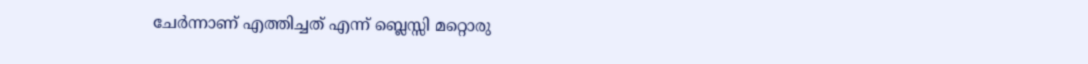ചേർന്നാണ് എത്തിച്ചത് എന്ന് ബ്ലെസ്സി മറ്റൊരു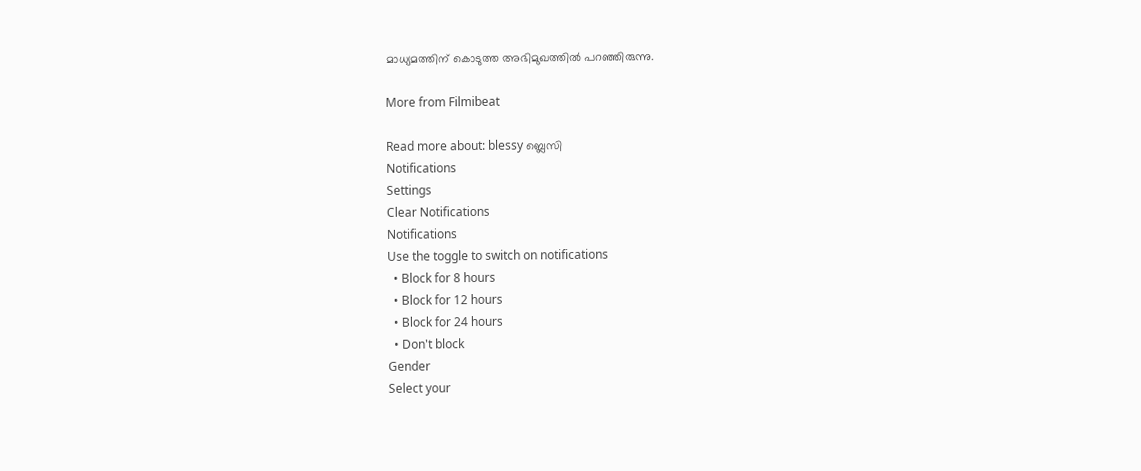മാധ്യമത്തിന് കൊടുത്ത അഭിമുഖത്തിൽ പറഞ്ഞിരുന്നു.

More from Filmibeat

Read more about: blessy ബ്ലെസി
Notifications
Settings
Clear Notifications
Notifications
Use the toggle to switch on notifications
  • Block for 8 hours
  • Block for 12 hours
  • Block for 24 hours
  • Don't block
Gender
Select your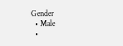Gender
  • Male
  •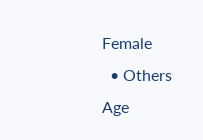Female
  • Others
Age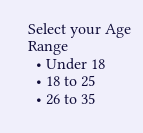Select your Age Range
  • Under 18
  • 18 to 25
  • 26 to 35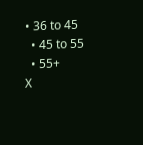• 36 to 45
  • 45 to 55
  • 55+
X